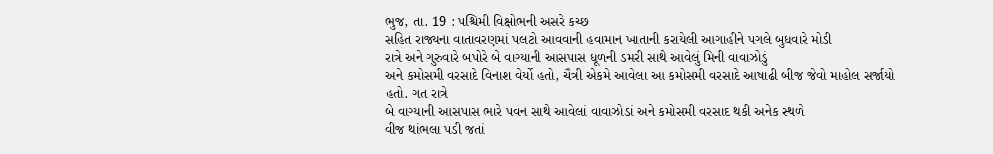ભુજ, તા. 19 : પશ્ચિમી વિક્ષોભની અસરે કચ્છ
સહિત રાજ્યના વાતાવરણમાં પલટો આવવાની હવામાન ખાતાની કરાયેલી આગાહીને પગલે બુધવારે મોડી
રાત્રે અને ગુરુવારે બપોરે બે વાગ્યાની આસપાસ ધૂળની ડમરી સાથે આવેલું મિની વાવાઝોડું
અને કમોસમી વરસાદે વિનાશ વેર્યો હતો, ચૈત્રી એકમે આવેલા આ કમોસમી વરસાદે આષાઢી બીજ જેવો માહોલ સર્જાયો હતો. ગત રાત્રે
બે વાગ્યાની આસપાસ ભારે પવન સાથે આવેલાં વાવાઝોડાં અને કમોસમી વરસાદ થકી અનેક સ્થળે
વીજ થાંભલા પડી જતાં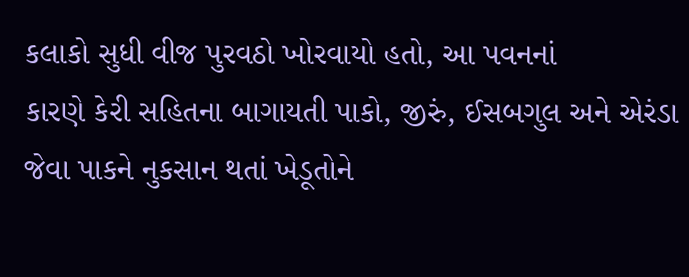કલાકો સુધી વીજ પુરવઠો ખોરવાયો હતો, આ પવનનાં
કારણે કેરી સહિતના બાગાયતી પાકો, જીરું, ઈસબગુલ અને એરંડા જેવા પાકને નુકસાન થતાં ખેડૂતોને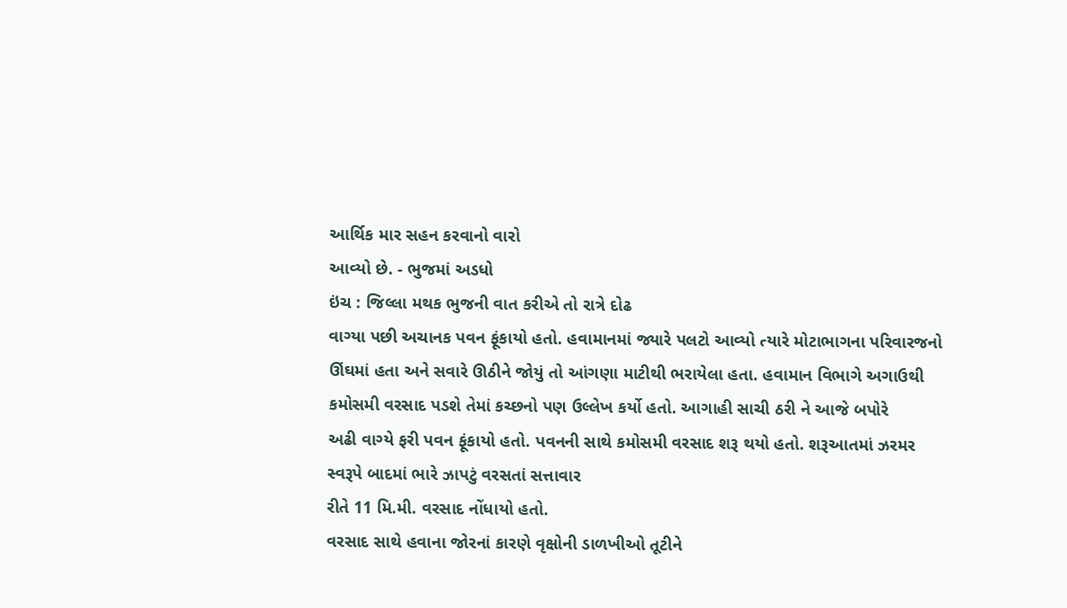આર્થિક માર સહન કરવાનો વારો
આવ્યો છે. - ભુજમાં અડધો
ઇંચ : જિલ્લા મથક ભુજની વાત કરીએ તો રાત્રે દોઢ
વાગ્યા પછી અચાનક પવન ફૂંકાયો હતો. હવામાનમાં જ્યારે પલટો આવ્યો ત્યારે મોટાભાગના પરિવારજનો
ઊંઘમાં હતા અને સવારે ઊઠીને જોયું તો આંગણા માટીથી ભરાયેલા હતા. હવામાન વિભાગે અગાઉથી
કમોસમી વરસાદ પડશે તેમાં કચ્છનો પણ ઉલ્લેખ કર્યો હતો. આગાહી સાચી ઠરી ને આજે બપોરે
અઢી વાગ્યે ફરી પવન ફૂંકાયો હતો. પવનની સાથે કમોસમી વરસાદ શરૂ થયો હતો. શરૂઆતમાં ઝરમર
સ્વરૂપે બાદમાં ભારે ઝાપટું વરસતાં સત્તાવાર
રીતે 11 મિ.મી. વરસાદ નોંધાયો હતો.
વરસાદ સાથે હવાના જોરનાં કારણે વૃક્ષોની ડાળખીઓ તૂટીને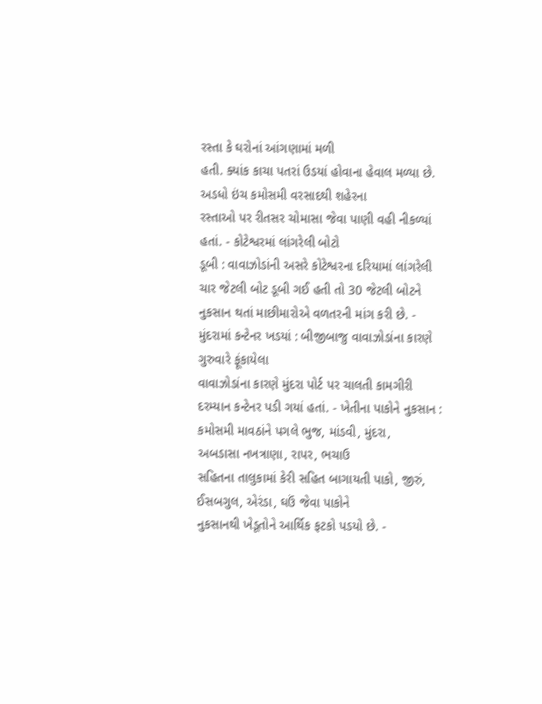રસ્તા કે ઘરોનાં આંગણામાં મળી
હતી. ક્યાંક કાચા પતરાં ઉડયાં હોવાના હેવાલ મળ્યા છે. અડધો ઇંચ કમોસમી વરસાદથી શહેરના
રસ્તાઓ પર રીતસર ચોમાસા જેવા પાણી વહી નીકળ્યાં હતાં. - કોટેશ્વરમાં લાંગરેલી બોટો
ડૂબી : વાવાઝોડાંની અસરે કોટેશ્વરના દરિયામાં લાંગરેલી
ચાર જેટલી બોટ ડૂબી ગઈ હતી તો 30 જેટલી બોટને
નુકસાન થતાં માછીમારોએ વળતરની માંગ કરી છે. - મુંદરામાં કન્ટેનર ખડયાં : બીજીબાજુ વાવાઝોડાંના કારણે ગુરુવારે ફૂંકાયેલા
વાવાઝોડાંના કારણે મુંદરા પોર્ટ પર ચાલતી કામગીરી દરમ્યાન કન્ટેનર પડી ગયાં હતાં. - ખેતીના પાકોને નુકસાન : કમોસમી માવઠાંને પગલે ભુજ, માંડવી, મુંદરા,
અબડાસા નખત્રાણા, રાપર, ભચાઉ
સહિતના તાલુકામાં કેરી સહિત બાગાયતી પાકો, જીરું, ઈસબગુલ, એરંડા, ઘઉં જેવા પાકોને
નુકસાનથી ખેડૂતોને આર્થિક ફટકો પડયો છે. -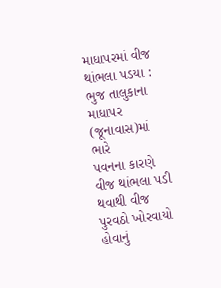માધાપરમાં વીજ થાંભલા પડયા : ભુજ તાલુકાના માધાપર (જૂનાવાસ)માં ભારે
પવનના કારણે વીજ થાંભલા પડી થવાથી વીજ પુરવઠો ખોરવાયો હોવાનું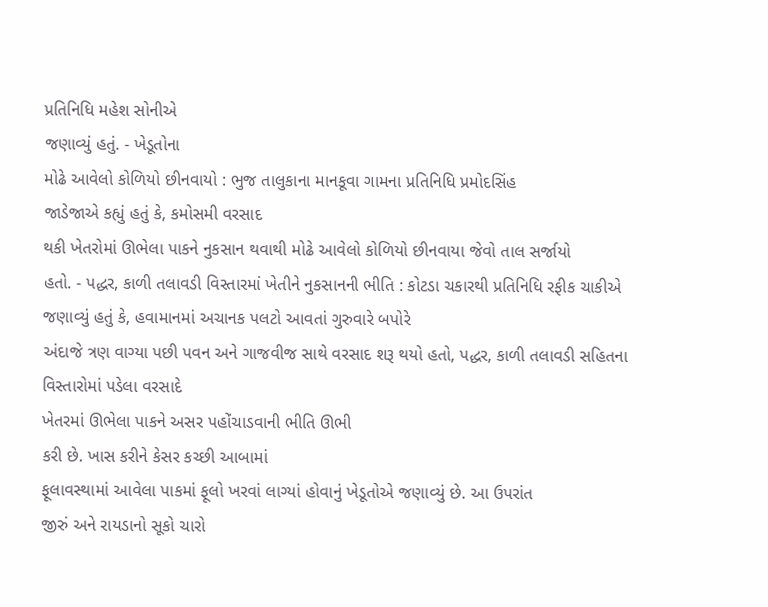પ્રતિનિધિ મહેશ સોનીએ
જણાવ્યું હતું. - ખેડૂતોના
મોઢે આવેલો કોળિયો છીનવાયો : ભુજ તાલુકાના માનકૂવા ગામના પ્રતિનિધિ પ્રમોદસિંહ
જાડેજાએ કહ્યું હતું કે, કમોસમી વરસાદ
થકી ખેતરોમાં ઊભેલા પાકને નુકસાન થવાથી મોઢે આવેલો કોળિયો છીનવાયા જેવો તાલ સર્જાયો
હતો. - પદ્ધર, કાળી તલાવડી વિસ્તારમાં ખેતીને નુકસાનની ભીતિ : કોટડા ચકારથી પ્રતિનિધિ રફીક ચાકીએ જણાવ્યું હતું કે, હવામાનમાં અચાનક પલટો આવતાં ગુરુવારે બપોરે
અંદાજે ત્રણ વાગ્યા પછી પવન અને ગાજવીજ સાથે વરસાદ શરૂ થયો હતો, પદ્ધર, કાળી તલાવડી સહિતના વિસ્તારોમાં પડેલા વરસાદે
ખેતરમાં ઊભેલા પાકને અસર પહોંચાડવાની ભીતિ ઊભી
કરી છે. ખાસ કરીને કેસર કચ્છી આબામાં
ફૂલાવસ્થામાં આવેલા પાકમાં ફૂલો ખરવાં લાગ્યાં હોવાનું ખેડૂતોએ જણાવ્યું છે. આ ઉપરાંત
જીરું અને રાયડાનો સૂકો ચારો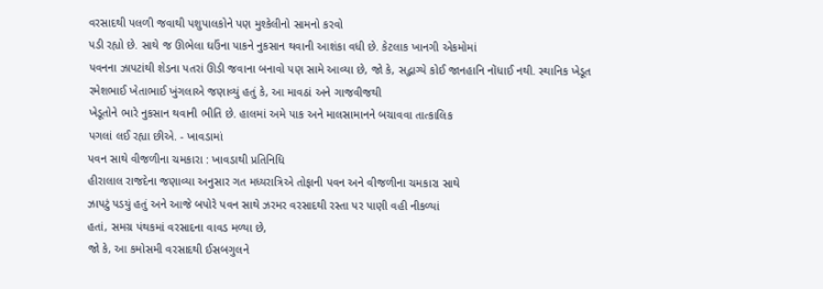વરસાદથી પલળી જવાથી પશુપાલકોને પણ મુશ્કેલીનો સામનો કરવો
પડી રહ્યો છે. સાથે જ ઊભેલા ઘઉંના પાકને નુકસાન થવાની આશંકા વધી છે. કેટલાક ખાનગી એકમોમાં
પવનના ઝાપટાંથી શેડના પતરાં ઊડી જવાના બનાવો પણ સામે આવ્યા છે, જો કે, સદ્ભાગ્યે કોઈ જાનહાનિ નોંધાઈ નથી. સ્થાનિક ખેડૂત
રમેશભાઈ ખેતાભાઈ ખુંગલાએ જણાવ્યું હતું કે, આ માવઠાં અને ગાજવીજથી
ખેડૂતોને ભારે નુકસાન થવાની ભીતિ છે. હાલમાં અમે પાક અને માલસામાનને બચાવવા તાત્કાલિક
પગલાં લઈ રહ્યા છીએ. - ખાવડામાં
પવન સાથે વીજળીના ચમકારા : ખાવડાથી પ્રતિનિધિ
હીરાલાલ રાજદેના જણાવ્યા અનુસાર ગત મધ્યરાત્રિએ તોફાની પવન અને વીજળીના ચમકારા સાથે
ઝાપટું પડયું હતું અને આજે બપોરે પવન સાથે ઝરમર વરસાદથી રસ્તા પર પાણી વહી નીકળ્યાં
હતાં, સમગ્ર પંથકમાં વરસાદના વાવડ મળ્યા છે,
જો કે, આ કમોસમી વરસાદથી ઈસબગુલને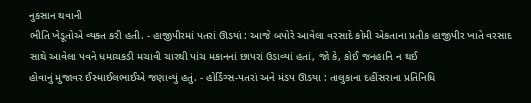નુકસાન થવાની
ભીતિ ખેડૂતોએ વ્યક્ત કરી હતી. - હાજીપીરમાં પતરાં ઊડયાં : આજે બપોરે આવેલા વરસાદે કોમી એકતાના પ્રતીક હાજીપીર ખાતે વરસાદ
સાથે આવેલા પવને ધમાચકડી મચાવી ચારથી પાંચ મકાનનાં છાપરાં ઉડાવ્યાં હતાં, જો કે, કોઈ જનહાનિ ન થઈ
હોવાનું મુજાવર ઈસ્માઈલભાઈએ જણાવ્યું હતું. - હોર્ડિંગ્સ-પતરાં અને મંડપ ઊડયા : તાલુકાના દહીંસરાના પ્રતિનિધિ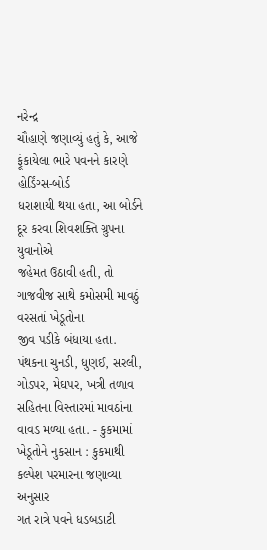નરેન્દ્ર
ચૌહાણે જણાવ્યું હતું કે, આજે ફૂંકાયેલા ભારે પવનને કારણે હોર્ડિંગ્સ-બોર્ડ
ધરાશાયી થયા હતા, આ બોર્ડને દૂર કરવા શિવશક્તિ ગ્રુપના યુવાનોએ
જહેમત ઉઠાવી હતી, તો ગાજવીજ સાથે કમોસમી માવઠું વરસતાં ખેડૂતોના
જીવ પડીકે બંધાયા હતા. પંથકના ચુનડી, ધુણઈ, સરલી, ગોડપર, મેઘપર, ખત્રી તળાવ સહિતના વિસ્તારમાં માવઠાંના વાવડ મળ્યા હતા. - કુકમામાં ખેડૂતોને નુકસાન : કુકમાથી કલ્પેશ પરમારના જણાવ્યા અનુસાર
ગત રાત્રે પવને ધડબડાટી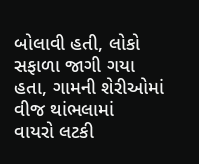બોલાવી હતી, લોકો સફાળા જાગી ગયા હતા, ગામની શેરીઓમાં વીજ થાંભલામાં
વાયરો લટકી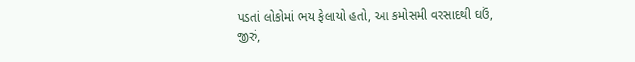પડતાં લોકોમાં ભય ફેલાયો હતો, આ કમોસમી વરસાદથી ઘઉં,
જીરું,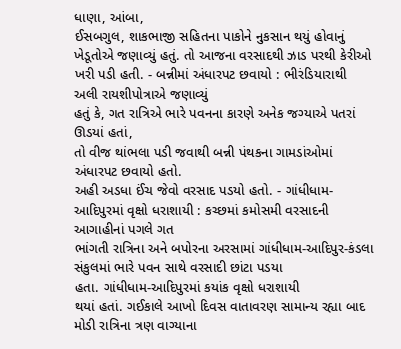ધાણા, આંબા,
ઈસબગુલ, શાકભાજી સહિતના પાકોને નુકસાન થયું હોવાનું
ખેડૂતોએ જણાવ્યું હતું. તો આજના વરસાદથી ઝાડ પરથી કેરીઓ ખરી પડી હતી. - બન્નીમાં અંધારપટ છવાયો : ભીરંડિયારાથી અલી રાયશીપોત્રાએ જણાવ્યું
હતું કે, ગત રાત્રિએ ભારે પવનના કારણે અનેક જગ્યાએ પતરાં ઊડયાં હતાં,
તો વીજ થાંભલા પડી જવાથી બન્ની પંથકના ગામડાંઓમાં અંધારપટ છવાયો હતો.
અહી અડધા ઈંચ જેવો વરસાદ પડયો હતો. - ગાંધીધામ-આદિપુરમાં વૃક્ષો ધરાશાયી : કચ્છમાં કમોસમી વરસાદની આગાહીનાં પગલે ગત
ભાંગતી રાત્રિના અને બપોરના અરસામાં ગાંધીધામ-આદિપુર-કંડલા
સંકુલમાં ભારે પવન સાથે વરસાદી છાંટા પડયા
હતા. ગાંધીધામ-આદિપુરમાં કયાંક વૃક્ષો ધરાશાયી
થયાં હતાં. ગઈકાલે આખો દિવસ વાતાવરણ સામાન્ય રહ્યા બાદ મોડી રાત્રિના ત્રણ વાગ્યાના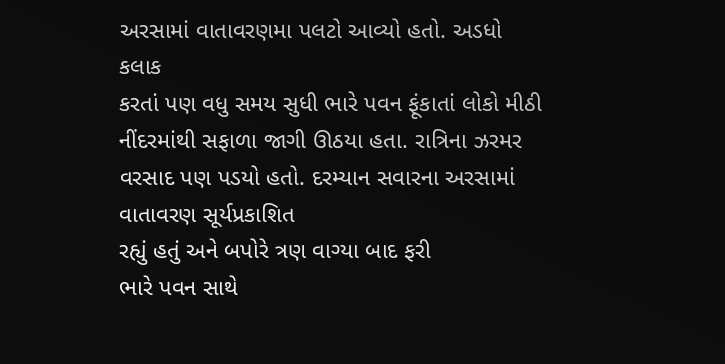અરસામાં વાતાવરણમા પલટો આવ્યો હતો. અડધો કલાક
કરતાં પણ વધુ સમય સુધી ભારે પવન ફૂંકાતાં લોકો મીઠી નીંદરમાંથી સફાળા જાગી ઊઠયા હતા. રાત્રિના ઝરમર વરસાદ પણ પડયો હતો. દરમ્યાન સવારના અરસામાં વાતાવરણ સૂર્યપ્રકાશિત
રહ્યું હતું અને બપોરે ત્રણ વાગ્યા બાદ ફરી
ભારે પવન સાથે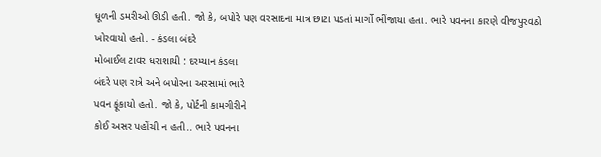ધૂળની ડમરીઓ ઊડી હતી. જો કે, બપોરે પણ વરસાદના માત્ર છાટા પડતાં માર્ગો ભીંજાયા હતા. ભારે પવનના કારણે વીજપુરવઠો
ખોરવાયો હતો. - કંડલા બંદરે
મોબાઈલ ટાવર ધરાશાયી : દરમ્યાન કંડલા
બંદરે પણ રાત્રે અને બપોરના અરસામાં ભારે
પવન ફૂંકાયો હતો. જો કે, પોર્ટની કામગીરીને
કોઈ અસર પહોંચી ન હતી.. ભારે પવનના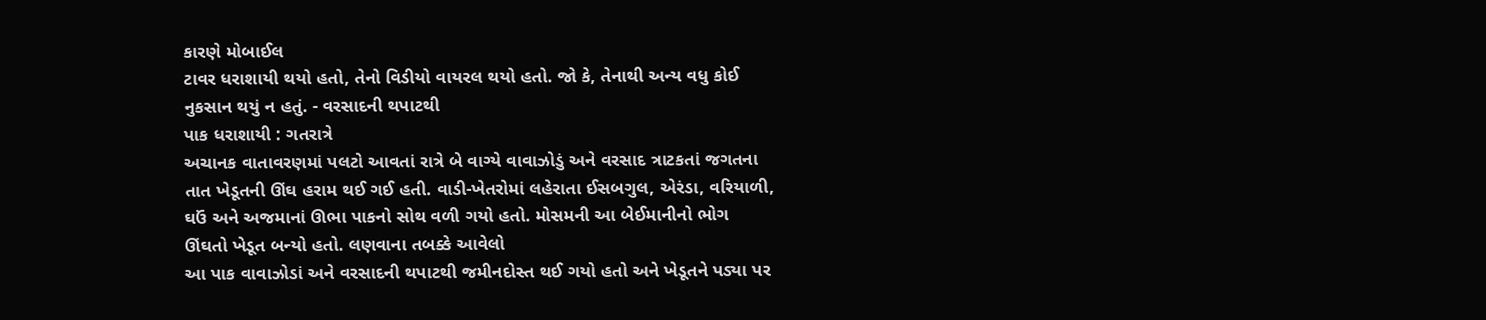કારણે મોબાઈલ
ટાવર ધરાશાયી થયો હતો, તેનો વિડીયો વાયરલ થયો હતો. જો કે, તેનાથી અન્ય વધુ કોઈ
નુકસાન થયું ન હતું. - વરસાદની થપાટથી
પાક ધરાશાયી : ગતરાત્રે
અચાનક વાતાવરણમાં પલટો આવતાં રાત્રે બે વાગ્યે વાવાઝોડું અને વરસાદ ત્રાટકતાં જગતના
તાત ખેડૂતની ઊંઘ હરામ થઈ ગઈ હતી. વાડી-ખેતરોમાં લહેરાતા ઈસબગુલ, એરંડા, વરિયાળી,
ઘઉં અને અજમાનાં ઊભા પાકનો સોથ વળી ગયો હતો. મોસમની આ બેઈમાનીનો ભોગ
ઊંઘતો ખેડૂત બન્યો હતો. લણવાના તબક્કે આવેલો
આ પાક વાવાઝોડાં અને વરસાદની થપાટથી જમીનદોસ્ત થઈ ગયો હતો અને ખેડૂતને પડ્યા પર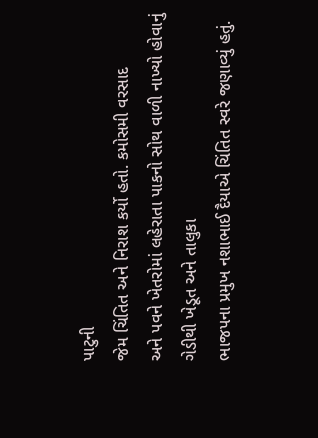પાટુની
જેમ ચિંતિત અને નિરાશ કર્યો હતો. કમોસમી વરસાદ
અને પવને ખેતરોમાં લહેરાતા પાકનો સોથ વાળી નાખ્યો હોવાનું ગેડીથી ખેડૂત અને તાલુકા
ભાજપના પ્રમુખ નશાભાઈ દૈયાએ ચિંતિત સ્વરે જણાવ્યું હતું.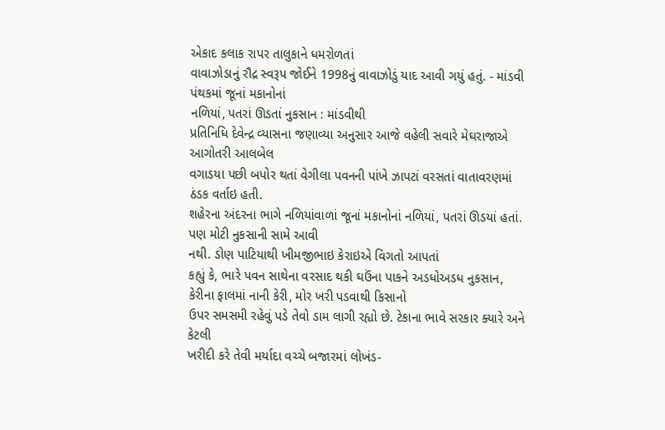એકાદ કલાક રાપર તાલુકાને ધમરોળતાં
વાવાઝોડાનું રૌદ્ર સ્વરૂપ જોઈને 1998નું વાવાઝોડું યાદ આવી ગયું હતું. - માંડવી પંથકમાં જૂનાં મકાનોનાં
નળિયાં, પતરાં ઊડતાં નુકસાન : માંડવીથી
પ્રતિનિધિ દેવેન્દ્ર વ્યાસના જણાવ્યા અનુસાર આજે વહેલી સવારે મેઘરાજાએ આગોતરી આલબેલ
વગાડયા પછી બપોર થતાં વેગીલા પવનની પાંખે ઝાપટાં વરસતાં વાતાવરણમાં ઠંડક વર્તાઇ હતી.
શહેરના અંદરના ભાગે નળિયાંવાળાં જૂનાં મકાનોનાં નળિયાં, પતરાં ઊડયાં હતાં. પણ મોટી નુકસાની સામે આવી
નથી. ડોણ પાટિયાથી ખીમજીભાઇ કેરાઇએ વિગતો આપતાં
કહ્યું કે, ભારે પવન સાથેના વરસાદ થકી ઘઉંના પાકને અડધોઅડધ નુકસાન,
કેરીના ફાલમાં નાની કેરી, મોર ખરી પડવાથી કિસાનો
ઉપર સમસમી રહેવું પડે તેવો ડામ લાગી રહ્યો છે. ટેકાના ભાવે સરકાર ક્યારે અને કેટલી
ખરીદી કરે તેવી મર્યાદા વચ્ચે બજારમાં લોખંડ-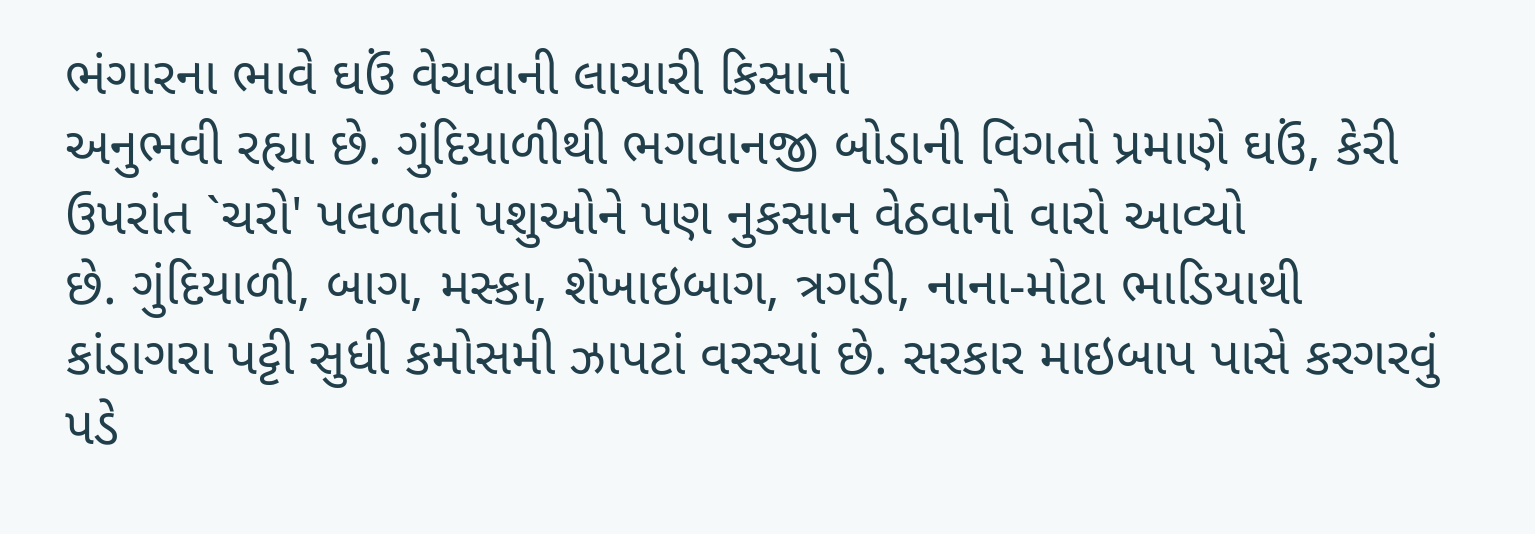ભંગારના ભાવે ઘઉં વેચવાની લાચારી કિસાનો
અનુભવી રહ્યા છે. ગુંદિયાળીથી ભગવાનજી બોડાની વિગતો પ્રમાણે ઘઉં, કેરી ઉપરાંત `ચરો' પલળતાં પશુઓને પણ નુકસાન વેઠવાનો વારો આવ્યો
છે. ગુંદિયાળી, બાગ, મસ્કા, શેખાઇબાગ, ત્રગડી, નાના-મોટા ભાડિયાથી
કાંડાગરા પટ્ટી સુધી કમોસમી ઝાપટાં વરસ્યાં છે. સરકાર માઇબાપ પાસે કરગરવું પડે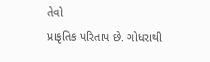તેવો
પ્રાકૃતિક પરિતાપ છે. ગોધરાથી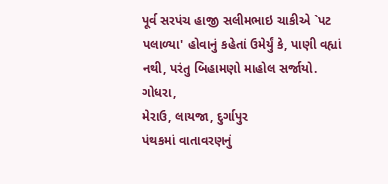પૂર્વ સરપંચ હાજી સલીમભાઇ ચાકીએ `પટ પલાળ્યા' હોવાનું કહેતાં ઉમેર્યું કે, પાણી વહ્યાં નથી, પરંતુ બિહામણો માહોલ સર્જાયો. ગોધરા,
મેરાઉ, લાયજા, દુર્ગાપુર
પંથકમાં વાતાવરણનું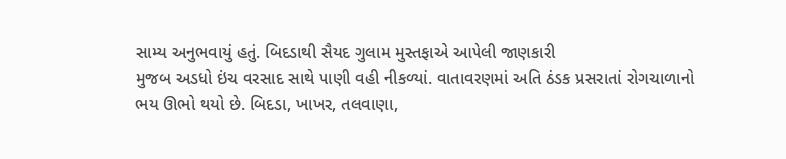સામ્ય અનુભવાયું હતું. બિદડાથી સૈયદ ગુલામ મુસ્તફાએ આપેલી જાણકારી
મુજબ અડધો ઇંચ વરસાદ સાથે પાણી વહી નીકળ્યાં. વાતાવરણમાં અતિ ઠંડક પ્રસરાતાં રોગચાળાનો
ભય ઊભો થયો છે. બિદડા, ખાખર, તલવાણા,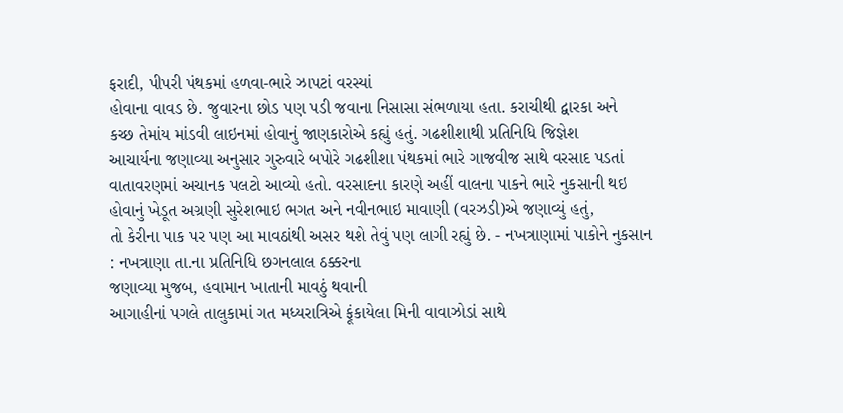ફરાદી, પીપરી પંથકમાં હળવા-ભારે ઝાપટાં વરસ્યાં
હોવાના વાવડ છે. જુવારના છોડ પણ પડી જવાના નિસાસા સંભળાયા હતા. કરાચીથી દ્વારકા અને
કચ્છ તેમાંય માંડવી લાઇનમાં હોવાનું જાણકારોએ કહ્યું હતું. ગઢશીશાથી પ્રતિનિધિ જિજ્ઞેશ
આચાર્યના જણાવ્યા અનુસાર ગુરુવારે બપોરે ગઢશીશા પંથકમાં ભારે ગાજવીજ સાથે વરસાદ પડતાં
વાતાવરણમાં અચાનક પલટો આવ્યો હતો. વરસાદના કારણે અહીં વાલના પાકને ભારે નુકસાની થઇ
હોવાનું ખેડૂત અગ્રણી સુરેશભાઇ ભગત અને નવીનભાઇ માવાણી (વરઝડી)એ જણાવ્યું હતું,
તો કેરીના પાક પર પણ આ માવઠાંથી અસર થશે તેવું પણ લાગી રહ્યું છે. - નખત્રાણામાં પાકોને નુકસાન
: નખત્રાણા તા.ના પ્રતિનિધિ છગનલાલ ઠક્કરના
જણાવ્યા મુજબ, હવામાન ખાતાની માવઠું થવાની
આગાહીનાં પગલે તાલુકામાં ગત મધ્યરાત્રિએ ફૂંકાયેલા મિની વાવાઝોડાં સાથે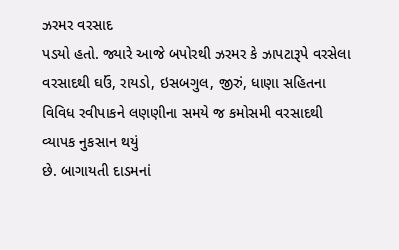ઝરમર વરસાદ
પડયો હતો. જ્યારે આજે બપોરથી ઝરમર કે ઝાપટારૂપે વરસેલા વરસાદથી ઘઉં, રાયડો, ઇસબગુલ, જીરું, ધાણા સહિતના વિવિધ રવીપાકને લણણીના સમયે જ કમોસમી વરસાદથી વ્યાપક નુકસાન થયું
છે. બાગાયતી દાડમનાં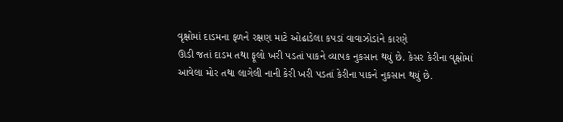વૃક્ષોમાં દાડમના ફળને રક્ષણ માટે ઓઢાડેલા કપડાં વાવાઝોડાંને કારણે
ઊડી જતાં દાડમ તથા ફૂલો ખરી પડતાં પાકને વ્યાપક નુકસાન થયું છે. કેસર કેરીના વૃક્ષોમાં
આવેલા મોર તથા લાગેલી નાની કેરી ખરી પડતાં કેરીના પાકને નુકસાન થયું છે.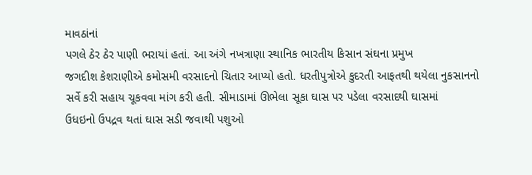માવઠાંનાં
પગલે ઠેર ઠેર પાણી ભરાયાં હતાં. આ અંગે નખત્રાણા સ્થાનિક ભારતીય કિસાન સંઘના પ્રમુખ
જગદીશ કેશરાણીએ કમોસમી વરસાદનો ચિતાર આપ્યો હતો. ધરતીપુત્રોએ કુદરતી આફતથી થયેલા નુકસાનનો
સર્વે કરી સહાય ચૂકવવા માંગ કરી હતી. સીમાડામાં ઊભેલા સૂકા ઘાસ પર પડેલા વરસાદથી ઘાસમાં
ઉધઇનો ઉપદ્રવ થતાં ઘાસ સડી જવાથી પશુઓ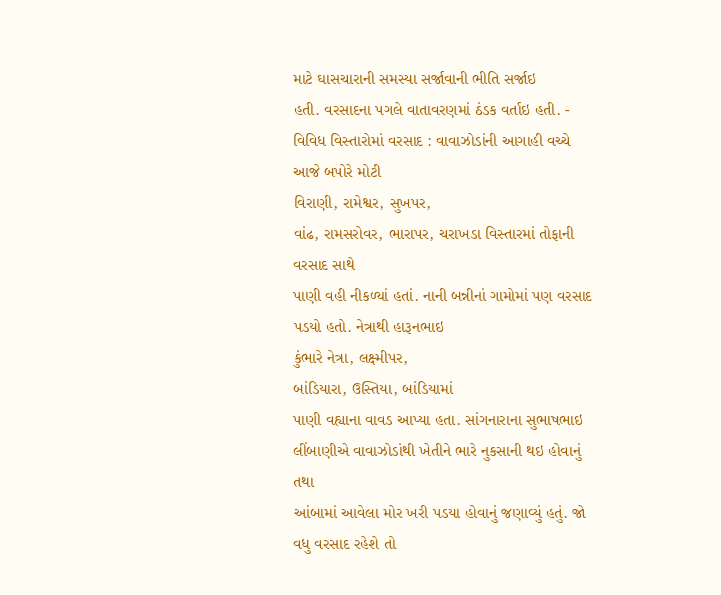માટે ઘાસચારાની સમસ્યા સર્જાવાની ભીતિ સર્જાઇ
હતી. વરસાદના પગલે વાતાવરણમાં ઠંડક વર્તાઇ હતી. - વિવિધ વિસ્તારોમાં વરસાદ : વાવાઝોડાંની આગાહી વચ્ચે આજે બપોરે મોટી
વિરાણી, રામેશ્વર, સુખપર,
વાંઢ, રામસરોવર, ભારાપર, ચરાખડા વિસ્તારમાં તોફાની વરસાદ સાથે
પાણી વહી નીકળ્યાં હતાં. નાની બન્નીનાં ગામોમાં પણ વરસાદ પડયો હતો. નેત્રાથી હારૂનભાઇ
કુંભારે નેત્રા, લક્ષ્મીપર,
બાંડિયારા, ઉસ્તિયા, બાંડિયામાં
પાણી વહ્યાના વાવડ આપ્યા હતા. સાંગનારાના સુભાષભાઇ લીંબાણીએ વાવાઝોડાંથી ખેતીને ભારે નુકસાની થઇ હોવાનું તથા
આંબામાં આવેલા મોર ખરી પડયા હોવાનું જણાવ્યું હતું. જો વધુ વરસાદ રહેશે તો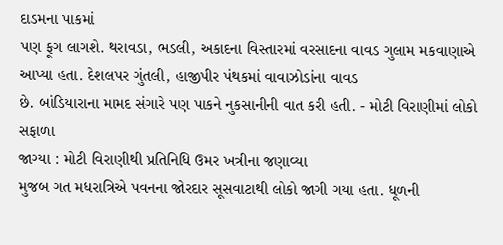દાડમના પાકમાં
પણ ફૂગ લાગશે. થરાવડા, ભડલી, અકાદના વિસ્તારમાં વરસાદના વાવડ ગુલામ મકવાણાએ
આપ્યા હતા. દેશલપર ગુંતલી, હાજીપીર પંથકમાં વાવાઝોડાંના વાવડ
છે. બાંડિયારાના મામદ સંગારે પણ પાકને નુકસાનીની વાત કરી હતી. - મોટી વિરાણીમાં લોકો સફાળા
જાગ્યા : મોટી વિરાણીથી પ્રતિનિધિ ઉમર ખત્રીના જણાવ્યા
મુજબ ગત મધરાત્રિએ પવનના જોરદાર સૂસવાટાથી લોકો જાગી ગયા હતા. ધૂળની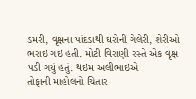ડમરી, વૃક્ષના પાંદડાથી ઘરોની ગેલેરી, શેરીઓ ભરાઇ ગઇ હતી. મોટી વિરાણી રસ્તે એક વૃક્ષ પડી ગયું હતું. થઇમ અલીભાઇએ
તોફાની માહોલનો ચિતાર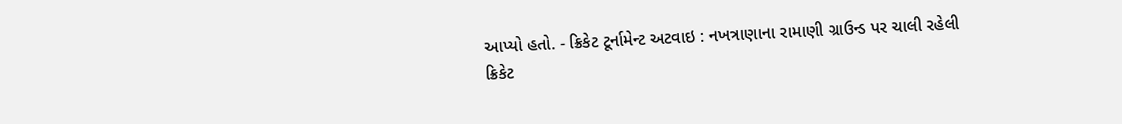આપ્યો હતો. - ક્રિકેટ ટૂર્નામેન્ટ અટવાઇ : નખત્રાણાના રામાણી ગ્રાઉન્ડ પર ચાલી રહેલી
ક્રિકેટ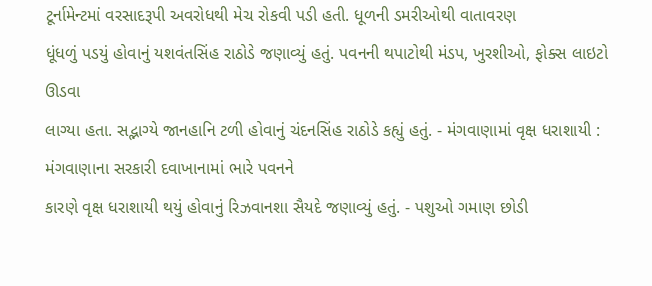ટૂર્નામેન્ટમાં વરસાદરૂપી અવરોધથી મેચ રોકવી પડી હતી. ધૂળની ડમરીઓથી વાતાવરણ
ધૂંધળું પડયું હોવાનું યશવંતસિંહ રાઠોડે જણાવ્યું હતું. પવનની થપાટોથી મંડપ, ખુરશીઓ, ફોક્સ લાઇટો ઊડવા
લાગ્યા હતા. સદ્ભાગ્યે જાનહાનિ ટળી હોવાનું ચંદનસિંહ રાઠોડે કહ્યું હતું. - મંગવાણામાં વૃક્ષ ધરાશાયી : મંગવાણાના સરકારી દવાખાનામાં ભારે પવનને
કારણે વૃક્ષ ધરાશાયી થયું હોવાનું રિઝવાનશા સૈયદે જણાવ્યું હતું. - પશુઓ ગમાણ છોડી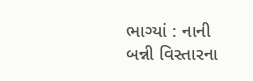ભાગ્યાં : નાની બન્ની વિસ્તારના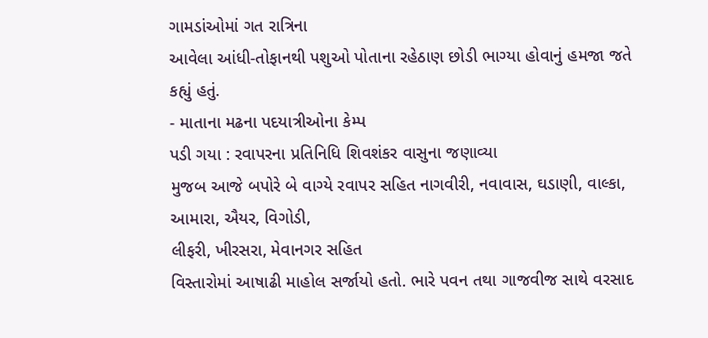ગામડાંઓમાં ગત રાત્રિના
આવેલા આંધી-તોફાનથી પશુઓ પોતાના રહેઠાણ છોડી ભાગ્યા હોવાનું હમજા જતે કહ્યું હતું.
- માતાના મઢના પદયાત્રીઓના કેમ્પ
પડી ગયા : રવાપરના પ્રતિનિધિ શિવશંકર વાસુના જણાવ્યા
મુજબ આજે બપોરે બે વાગ્યે રવાપર સહિત નાગવીરી, નવાવાસ, ઘડાણી, વાલ્કા,
આમારા, ઐયર, વિગોડી,
લીફરી, ખીરસરા, મેવાનગર સહિત
વિસ્તારોમાં આષાઢી માહોલ સર્જાયો હતો. ભારે પવન તથા ગાજવીજ સાથે વરસાદ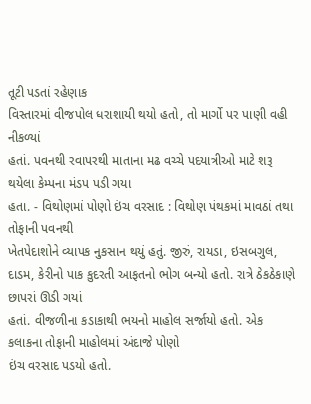તૂટી પડતાં રહેણાક
વિસ્તારમાં વીજપોલ ધરાશાયી થયો હતો, તો માર્ગો પર પાણી વહી નીકળ્યાં
હતાં. પવનથી રવાપરથી માતાના મઢ વચ્ચે પદયાત્રીઓ માટે શરૂ થયેલા કેમ્પના મંડપ પડી ગયા
હતા. - વિથોણમાં પોણો ઇંચ વરસાદ : વિથોણ પંથકમાં માવઠાં તથા તોફાની પવનથી
ખેતપેદાશોને વ્યાપક નુકસાન થયું હતું. જીરું, રાયડા, ઇસબગુલ, દાડમ, કેરીનો પાક કુદરતી આફતનો ભોગ બન્યો હતો. રાત્રે ઠેકઠેકાણે છાપરાં ઊડી ગયાં
હતાં. વીજળીના કડાકાથી ભયનો માહોલ સર્જાયો હતો. એક કલાકના તોફાની માહોલમાં અંદાજે પોણો
ઇંચ વરસાદ પડયો હતો.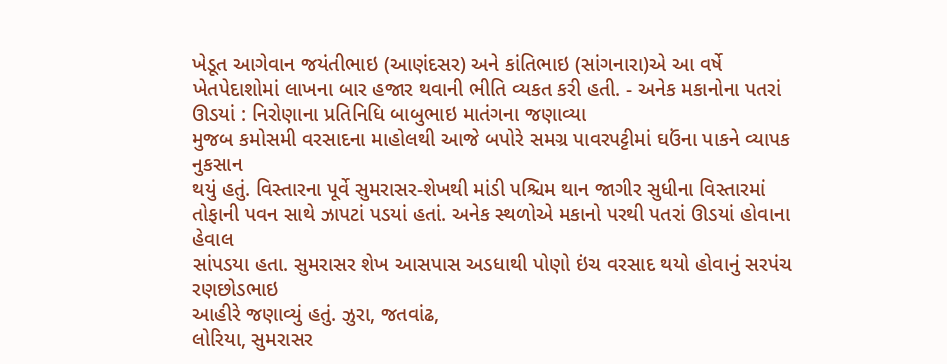ખેડૂત આગેવાન જયંતીભાઇ (આણંદસર) અને કાંતિભાઇ (સાંગનારા)એ આ વર્ષે
ખેતપેદાશોમાં લાખના બાર હજાર થવાની ભીતિ વ્યકત કરી હતી. - અનેક મકાનોના પતરાં ઊડયાં : નિરોણાના પ્રતિનિધિ બાબુભાઇ માતંગના જણાવ્યા
મુજબ કમોસમી વરસાદના માહોલથી આજે બપોરે સમગ્ર પાવરપટ્ટીમાં ઘઉંના પાકને વ્યાપક નુકસાન
થયું હતું. વિસ્તારના પૂર્વે સુમરાસર-શેખથી માંડી પશ્ચિમ થાન જાગીર સુધીના વિસ્તારમાં
તોફાની પવન સાથે ઝાપટાં પડયાં હતાં. અનેક સ્થળોએ મકાનો પરથી પતરાં ઊડયાં હોવાના હેવાલ
સાંપડયા હતા. સુમરાસર શેખ આસપાસ અડધાથી પોણો ઇંચ વરસાદ થયો હોવાનું સરપંચ રણછોડભાઇ
આહીરે જણાવ્યું હતું. ઝુરા, જતવાંઢ,
લોરિયા, સુમરાસર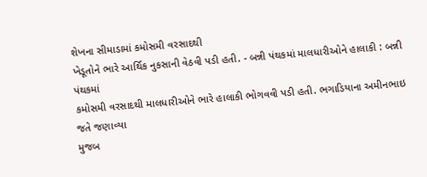શેખના સીમાડામાં કમોસમી વરસાદથી
ખેડૂતોને ભારે આર્થિક નુકસાની વેઠવી પડી હતી. - બન્ની પંથકમાં માલધારીઓને હાલાકી : બન્ની પંથકમાં
કમોસમી વરસાદથી માલધારીઓને ભારે હાલાકી ભોગવવી પડી હતી. ભગાડિયાના અમીનભાઇ જતે જણાવ્યા
મુજબ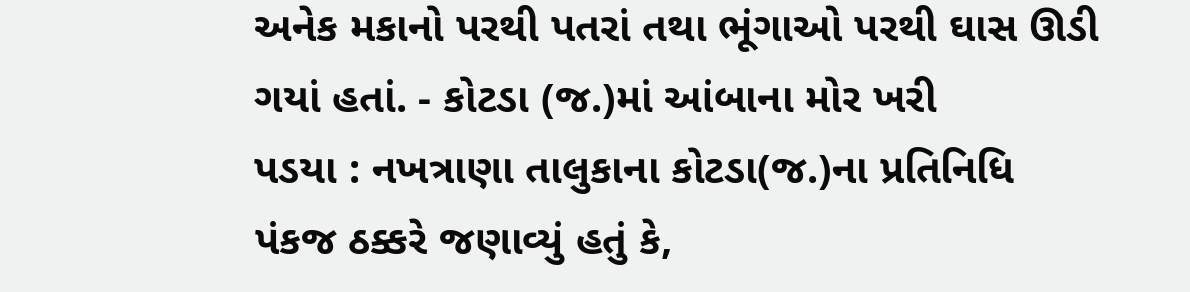અનેક મકાનો પરથી પતરાં તથા ભૂંગાઓ પરથી ઘાસ ઊડી ગયાં હતાં. - કોટડા (જ.)માં આંબાના મોર ખરી
પડયા : નખત્રાણા તાલુકાના કોટડા(જ.)ના પ્રતિનિધિ
પંકજ ઠક્કરે જણાવ્યું હતું કે,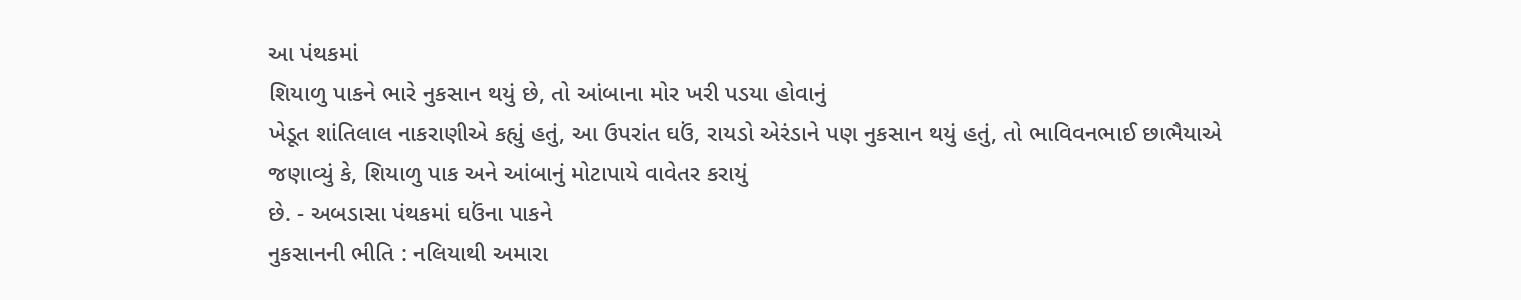આ પંથકમાં
શિયાળુ પાકને ભારે નુકસાન થયું છે, તો આંબાના મોર ખરી પડયા હોવાનું
ખેડૂત શાંતિલાલ નાકરાણીએ કહ્યું હતું, આ ઉપરાંત ઘઉં, રાયડો એરંડાને પણ નુકસાન થયું હતું, તો ભાવિવનભાઈ છાભૈયાએ
જણાવ્યું કે, શિયાળુ પાક અને આંબાનું મોટાપાયે વાવેતર કરાયું
છે. - અબડાસા પંથકમાં ઘઉંના પાકને
નુકસાનની ભીતિ : નલિયાથી અમારા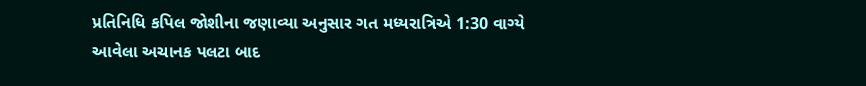પ્રતિનિધિ કપિલ જોશીના જણાવ્યા અનુસાર ગત મધ્યરાત્રિએ 1:30 વાગ્યે આવેલા અચાનક પલટા બાદ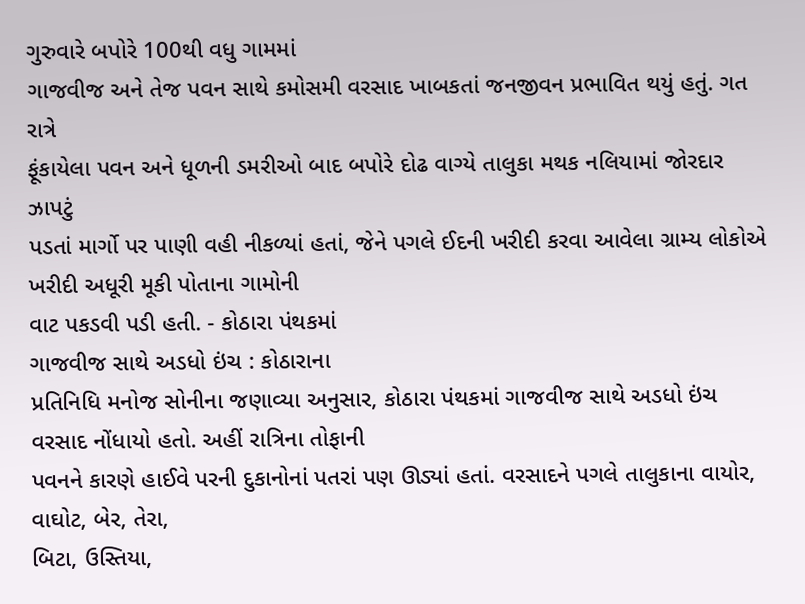ગુરુવારે બપોરે 100થી વધુ ગામમાં
ગાજવીજ અને તેજ પવન સાથે કમોસમી વરસાદ ખાબકતાં જનજીવન પ્રભાવિત થયું હતું. ગત રાત્રે
ફૂંકાયેલા પવન અને ધૂળની ડમરીઓ બાદ બપોરે દોઢ વાગ્યે તાલુકા મથક નલિયામાં જોરદાર ઝાપટું
પડતાં માર્ગો પર પાણી વહી નીકળ્યાં હતાં, જેને પગલે ઈદની ખરીદી કરવા આવેલા ગ્રામ્ય લોકોએ ખરીદી અધૂરી મૂકી પોતાના ગામોની
વાટ પકડવી પડી હતી. - કોઠારા પંથકમાં
ગાજવીજ સાથે અડધો ઇંચ : કોઠારાના
પ્રતિનિધિ મનોજ સોનીના જણાવ્યા અનુસાર, કોઠારા પંથકમાં ગાજવીજ સાથે અડધો ઇંચ વરસાદ નોંધાયો હતો. અહીં રાત્રિના તોફાની
પવનને કારણે હાઈવે પરની દુકાનોનાં પતરાં પણ ઊડ્યાં હતાં. વરસાદને પગલે તાલુકાના વાયોર,
વાઘોટ, બેર, તેરા,
બિટા, ઉસ્તિયા,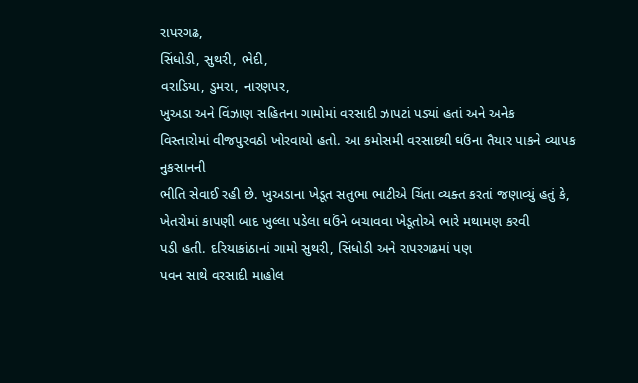રાપરગઢ,
સિંધોડી, સુથરી, ભેદી,
વરાડિયા, ડુમરા, નારણપર,
ખુઅડા અને વિંઝાણ સહિતના ગામોમાં વરસાદી ઝાપટાં પડ્યાં હતાં અને અનેક
વિસ્તારોમાં વીજપુરવઠો ખોરવાયો હતો. આ કમોસમી વરસાદથી ઘઉંના તૈયાર પાકને વ્યાપક નુકસાનની
ભીતિ સેવાઈ રહી છે. ખુઅડાના ખેડૂત સતુભા ભાટીએ ચિંતા વ્યક્ત કરતાં જણાવ્યું હતું કે,
ખેતરોમાં કાપણી બાદ ખુલ્લા પડેલા ઘઉંને બચાવવા ખેડૂતોએ ભારે મથામણ કરવી
પડી હતી. દરિયાકાંઠાનાં ગામો સુથરી, સિંધોડી અને રાપરગઢમાં પણ
પવન સાથે વરસાદી માહોલ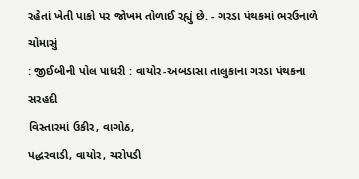રહેતાં ખેતી પાકો પર જોખમ તોળાઈ રહ્યું છે. - ગરડા પંથકમાં ભરઉનાળે ચોમાસું
: જીઈબીની પોલ પાધરી : વાયોર-અબડાસા તાલુકાના ગરડા પંથકના સરહદી
વિસ્તારમાં ઉકીર, વાગોઠ,
પદ્ધરવાડી, વાયોર, ચરોપડી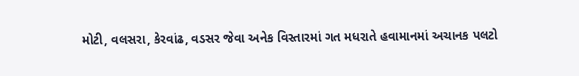મોટી, વલસરા, કેરવાંઢ, વડસર જેવા અનેક વિસ્તારમાં ગત મધરાતે હવામાનમાં અચાનક પલટો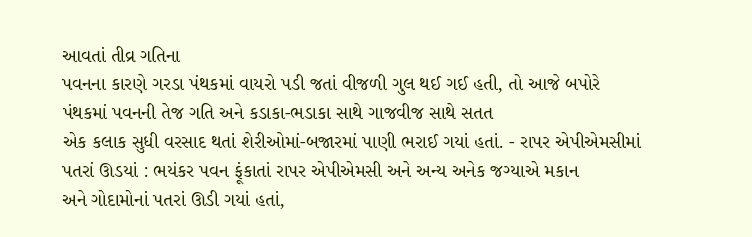આવતાં તીવ્ર ગતિના
પવનના કારણે ગરડા પંથકમાં વાયરો પડી જતાં વીજળી ગુલ થઈ ગઈ હતી, તો આજે બપોરે પંથકમાં પવનની તેજ ગતિ અને કડાકા-ભડાકા સાથે ગાજવીજ સાથે સતત
એક કલાક સુધી વરસાદ થતાં શેરીઓમાં-બજારમાં પાણી ભરાઈ ગયાં હતાં. - રાપર એપીએમસીમાં પતરાં ઊડયાં : ભયંકર પવન ફૂંકાતાં રાપર એપીએમસી અને અન્ય અનેક જગ્યાએ મકાન
અને ગોદામોનાં પતરાં ઊડી ગયાં હતાં,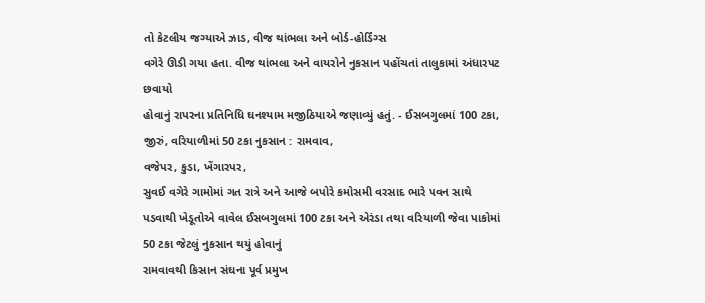તો કેટલીય જગ્યાએ ઝાડ, વીજ થાંભલા અને બોર્ડ-હોર્ડિંગ્સ
વગેરે ઊડી ગયા હતા. વીજ થાંભલા અને વાયરોને નુકસાન પહોંચતાં તાલુકામાં અંધારપટ છવાયો
હોવાનું રાપરના પ્રતિનિધિ ઘનશ્યામ મજીઠિયાએ જણાવ્યું હતું. - ઈસબગુલમાં 100 ટકા, જીરું, વરિયાળીમાં 50 ટકા નુકસાન : રામવાવ,
વજેપર, કુડા, ખેંગારપર,
સુવઈ વગેરે ગામોમાં ગત રાત્રે અને આજે બપોરે કમોસમી વરસાદ ભારે પવન સાથે
પડવાથી ખેડૂતોએ વાવેલ ઈસબગુલમાં 100 ટકા અને એરંડા તથા વરિયાળી જેવા પાકોમાં 50 ટકા જેટલું નુકસાન થયું હોવાનું
રામવાવથી કિસાન સંઘના પૂર્વ પ્રમુખ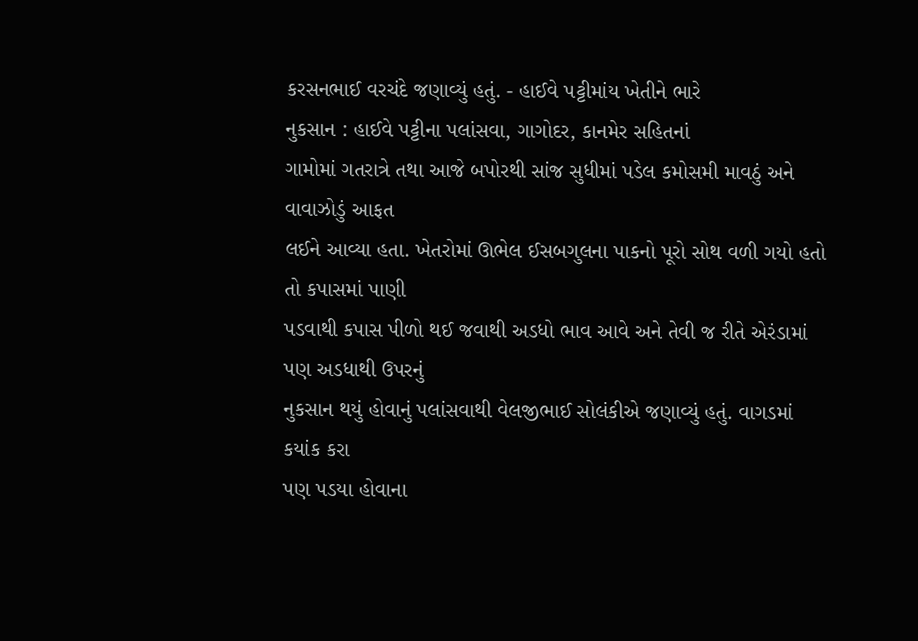કરસનભાઈ વરચંદે જણાવ્યું હતું. - હાઈવે પટ્ટીમાંય ખેતીને ભારે
નુકસાન : હાઈવે પટ્ટીના પલાંસવા, ગાગોદર, કાનમેર સહિતનાં
ગામોમાં ગતરાત્રે તથા આજે બપોરથી સાંજ સુધીમાં પડેલ કમોસમી માવઠું અને વાવાઝોડું આફત
લઈને આવ્યા હતા. ખેતરોમાં ઊભેલ ઈસબગુલના પાકનો પૂરો સોથ વળી ગયો હતો તો કપાસમાં પાણી
પડવાથી કપાસ પીળો થઈ જવાથી અડધો ભાવ આવે અને તેવી જ રીતે એરંડામાં પણ અડધાથી ઉપરનું
નુકસાન થયું હોવાનું પલાંસવાથી વેલજીભાઈ સોલંકીએ જણાવ્યું હતું. વાગડમાં કયાંક કરા
પણ પડયા હોવાના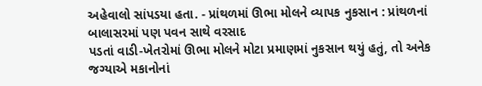અહેવાલો સાંપડયા હતા. - પ્રાંથળમાં ઊભા મોલને વ્યાપક નુકસાન : પ્રાંથળનાં બાલાસરમાં પણ પવન સાથે વરસાદ
પડતાં વાડી-ખેતરોમાં ઊભા મોલને મોટા પ્રમાણમાં નુકસાન થયું હતું, તો અનેક જગ્યાએ મકાનોનાં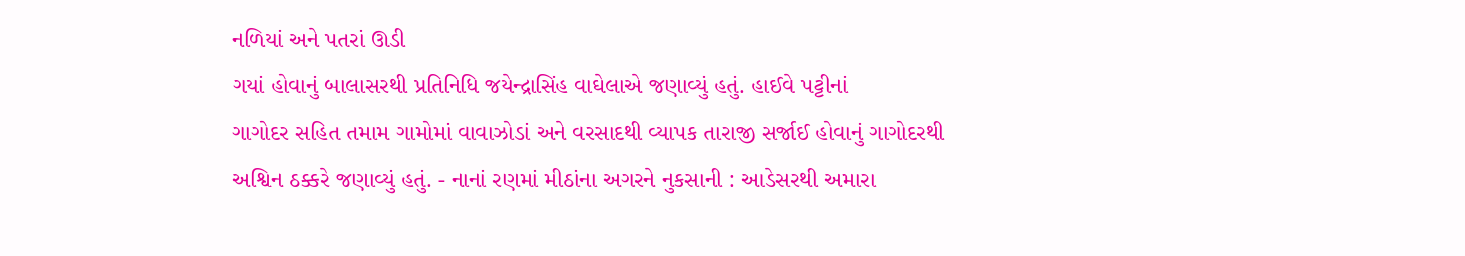નળિયાં અને પતરાં ઊડી
ગયાં હોવાનું બાલાસરથી પ્રતિનિધિ જયેન્દ્રાસિંહ વાઘેલાએ જણાવ્યું હતું. હાઈવે પટ્ટીનાં
ગાગોદર સહિત તમામ ગામોમાં વાવાઝોડાં અને વરસાદથી વ્યાપક તારાજી સર્જાઈ હોવાનું ગાગોદરથી
અશ્વિન ઠક્કરે જણાવ્યું હતું. - નાનાં રણમાં મીઠાંના અગરને નુકસાની : આડેસરથી અમારા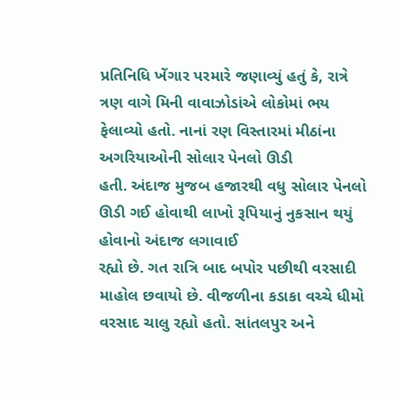પ્રતિનિધિ ખેંગાર પરમારે જણાવ્યું હતું કે, રાત્રે ત્રણ વાગે મિની વાવાઝોડાંએ લોકોમાં ભય ફેલાવ્યો હતો. નાનાં રણ વિસ્તારમાં મીઠાંના અગરિયાઓની સોલાર પેનલો ઊડી
હતી. અંદાજ મુજબ હજારથી વધુ સોલાર પેનલો ઊડી ગઈ હોવાથી લાખો રૂપિયાનું નુકસાન થયું હોવાનો અંદાજ લગાવાઈ
રહ્યો છે. ગત રાત્રિ બાદ બપોર પછીથી વરસાદી માહોલ છવાયો છે. વીજળીના કડાકા વચ્ચે ધીમો
વરસાદ ચાલુ રહ્યો હતો. સાંતલપુર અને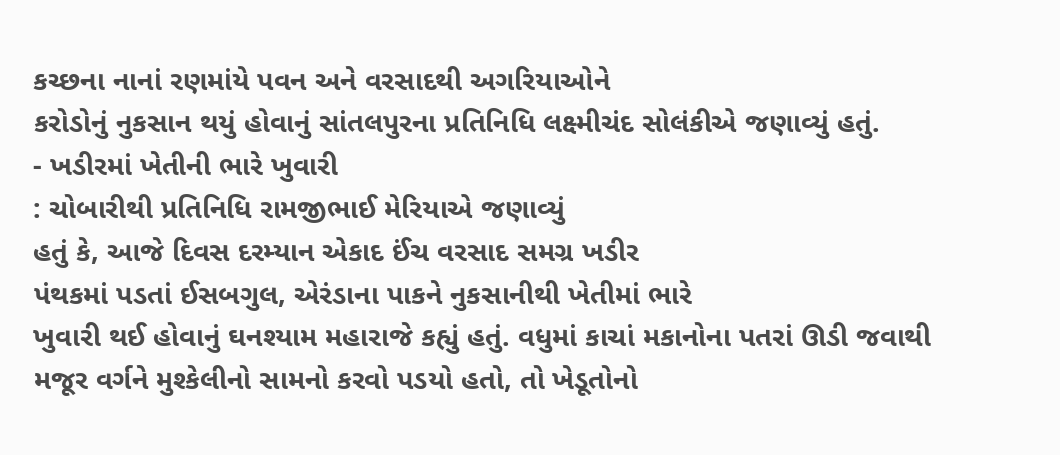કચ્છના નાનાં રણમાંયે પવન અને વરસાદથી અગરિયાઓને
કરોડોનું નુકસાન થયું હોવાનું સાંતલપુરના પ્રતિનિધિ લક્ષ્મીચંદ સોલંકીએ જણાવ્યું હતું.
- ખડીરમાં ખેતીની ભારે ખુવારી
: ચોબારીથી પ્રતિનિધિ રામજીભાઈ મેરિયાએ જણાવ્યું
હતું કે, આજે દિવસ દરમ્યાન એકાદ ઈંચ વરસાદ સમગ્ર ખડીર
પંથકમાં પડતાં ઈસબગુલ, એરંડાના પાકને નુકસાનીથી ખેતીમાં ભારે
ખુવારી થઈ હોવાનું ઘનશ્યામ મહારાજે કહ્યું હતું. વધુમાં કાચાં મકાનોના પતરાં ઊડી જવાથી
મજૂર વર્ગને મુશ્કેલીનો સામનો કરવો પડયો હતો, તો ખેડૂતોનો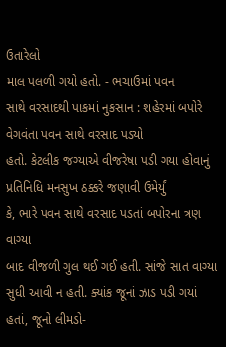ઉતારેલો
માલ પલળી ગયો હતો. - ભચાઉમાં પવન
સાથે વરસાદથી પાકમાં નુકસાન : શહેરમાં બપોરે વેગવંતા પવન સાથે વરસાદ પડ્યો
હતો. કેટલીક જગ્યાએ વીજરેષા પડી ગયા હોવાનું પ્રતિનિધિ મનસુખ ઠક્કરે જણાવી ઉમેર્યું
કે, ભારે પવન સાથે વરસાદ પડતાં બપોરના ત્રણ વાગ્યા
બાદ વીજળી ગુલ થઈ ગઈ હતી. સાંજે સાત વાગ્યા સુધી આવી ન હતી. ક્યાંક જૂનાં ઝાડ પડી ગયાં
હતાં, જૂનો લીમડો-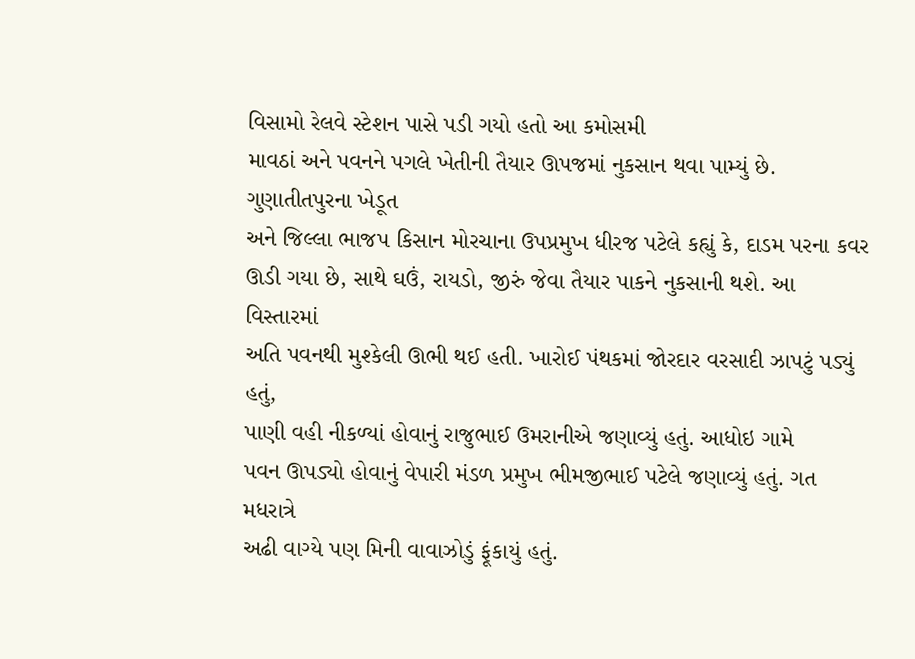વિસામો રેલવે સ્ટેશન પાસે પડી ગયો હતો આ કમોસમી
માવઠાં અને પવનને પગલે ખેતીની તૈયાર ઊપજમાં નુકસાન થવા પામ્યું છે. ગુણાતીતપુરના ખેડૂત
અને જિલ્લા ભાજપ કિસાન મોરચાના ઉપપ્રમુખ ધીરજ પટેલે કહ્યું કે, દાડમ પરના કવર ઊડી ગયા છે, સાથે ઘઉં, રાયડો, જીરું જેવા તૈયાર પાકને નુકસાની થશે. આ વિસ્તારમાં
અતિ પવનથી મુશ્કેલી ઊભી થઈ હતી. ખારોઈ પંથકમાં જોરદાર વરસાદી ઝાપટું પડ્યું હતું,
પાણી વહી નીકળ્યાં હોવાનું રાજુભાઈ ઉમરાનીએ જણાવ્યું હતું. આધોઇ ગામે
પવન ઊપડ્યો હોવાનું વેપારી મંડળ પ્રમુખ ભીમજીભાઈ પટેલે જણાવ્યું હતું. ગત મધરાત્રે
અઢી વાગ્યે પણ મિની વાવાઝોડું ફૂંકાયું હતું.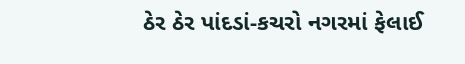ઠેર ઠેર પાંદડાં-કચરો નગરમાં ફેલાઈ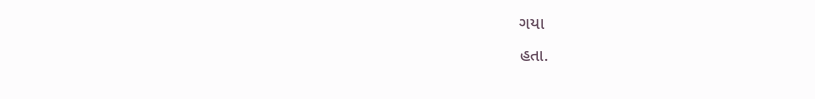ગયા
હતા.